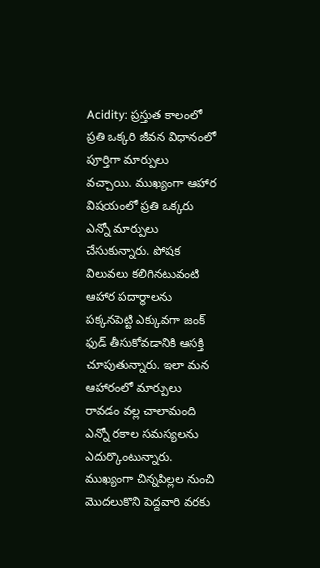Acidity: ప్రస్తుత కాలంలో ప్రతి ఒక్కరి జీవన విధానంలో పూర్తిగా మార్పులు వచ్చాయి. ముఖ్యంగా ఆహార విషయంలో ప్రతి ఒక్కరు ఎన్నో మార్పులు చేసుకున్నారు. పోషక విలువలు కలిగినటువంటి ఆహార పదార్థాలను పక్కనపెట్టి ఎక్కువగా జంక్ ఫుడ్ తీసుకోవడానికి ఆసక్తి చూపుతున్నారు. ఇలా మన ఆహారంలో మార్పులు రావడం వల్ల చాలామంది ఎన్నో రకాల సమస్యలను ఎదుర్కొంటున్నారు.
ముఖ్యంగా చిన్నపిల్లల నుంచి మొదలుకొని పెద్దవారి వరకు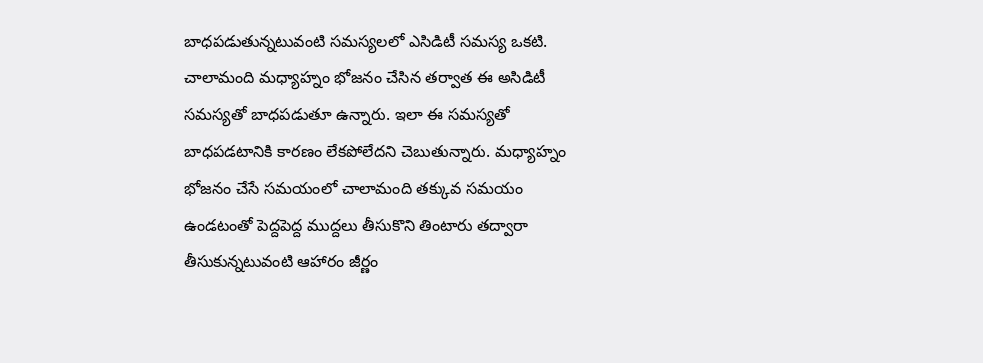బాధపడుతున్నటువంటి సమస్యలలో ఎసిడిటీ సమస్య ఒకటి. చాలామంది మధ్యాహ్నం భోజనం చేసిన తర్వాత ఈ అసిడిటీ సమస్యతో బాధపడుతూ ఉన్నారు. ఇలా ఈ సమస్యతో బాధపడటానికి కారణం లేకపోలేదని చెబుతున్నారు. మధ్యాహ్నం భోజనం చేసే సమయంలో చాలామంది తక్కువ సమయం ఉండటంతో పెద్దపెద్ద ముద్దలు తీసుకొని తింటారు తద్వారా తీసుకున్నటువంటి ఆహారం జీర్ణం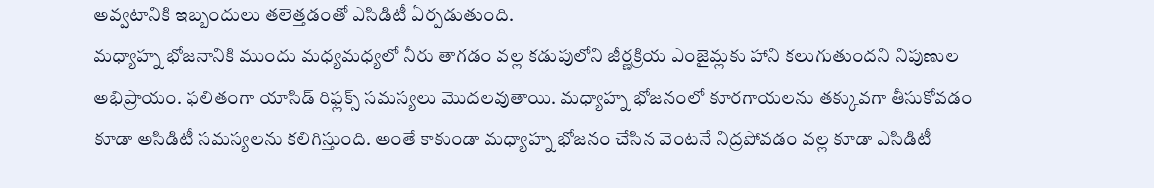అవ్వటానికి ఇబ్బందులు తలెత్తడంతో ఎసిడిటీ ఏర్పడుతుంది.
మధ్యాహ్న భోజనానికి ముందు మధ్యమధ్యలో నీరు తాగడం వల్ల కడుపులోని జీర్ణక్రియ ఎంజైమ్లకు హాని కలుగుతుందని నిపుణుల అభిప్రాయం. ఫలితంగా యాసిడ్ రిఫ్లక్స్ సమస్యలు మొదలవుతాయి. మధ్యాహ్న భోజనంలో కూరగాయలను తక్కువగా తీసుకోవడం కూడా అసిడిటీ సమస్యలను కలిగిస్తుంది. అంతే కాకుండా మధ్యాహ్న భోజనం చేసిన వెంటనే నిద్రపోవడం వల్ల కూడా ఎసిడిటీ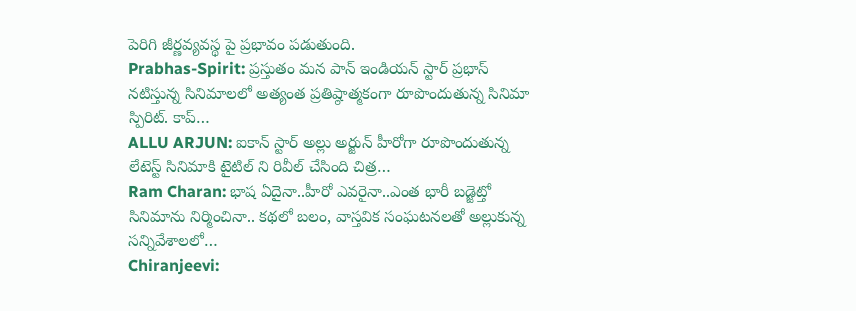పెరిగి జీర్ణవ్యవస్థ పై ప్రభావం పడుతుంది.
Prabhas-Spirit: ప్రస్తుతం మన పాన్ ఇండియన్ స్టార్ ప్రభాస్ నటిస్తున్న సినిమాలలో అత్యంత ప్రతిష్ఠాత్మకంగా రూపొందుతున్న సినిమా స్పిరిట్. కాప్…
ALLU ARJUN: ఐకాన్ స్టార్ అల్లు అర్జున్ హీరోగా రూపొందుతున్న లేటెస్ట్ సినిమాకి టైటిల్ ని రివీల్ చేసింది చిత్ర…
Ram Charan: భాష ఏదైనా..హీరో ఎవరైనా..ఎంత భారీ బడ్జెట్తో సినిమాను నిర్మించినా.. కథలో బలం, వాస్తవిక సంఘటనలతో అల్లుకున్న సన్నివేశాలలో…
Chiranjeevi: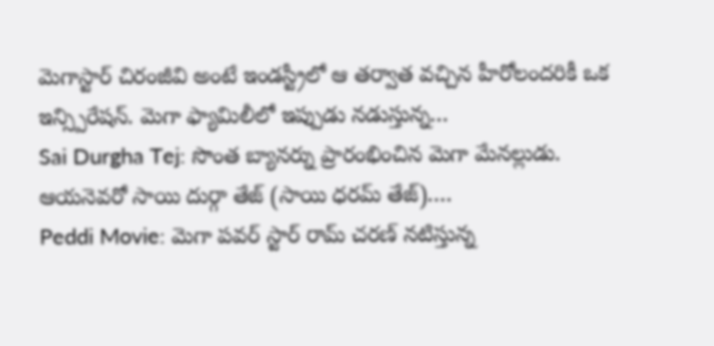మెగాస్టార్ చిరంజీవి అంటే ఇండస్ట్రీలో ఆ తర్వాత వచ్చిన హీరోలందరికీ ఒక ఇన్స్పిరేషన్. మెగా ఫ్యామిలీలో ఇప్పుడు నడుస్తున్న…
Sai Durgha Tej: సొంత బ్యానర్ను ప్రారంభించిన మెగా మేనల్లుడు. ఆయనెవరో సాయి దుర్గా తేజ్ (సాయి ధరమ్ తేజ్).…
Peddi Movie: మెగా పవర్ స్టార్ రామ్ చరణ్ నటిస్తున్న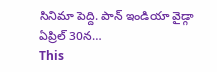సినిమా పెద్ది. పాన్ ఇండియా వైడ్గా ఏప్రిల్ 30న…
This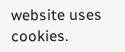website uses cookies.